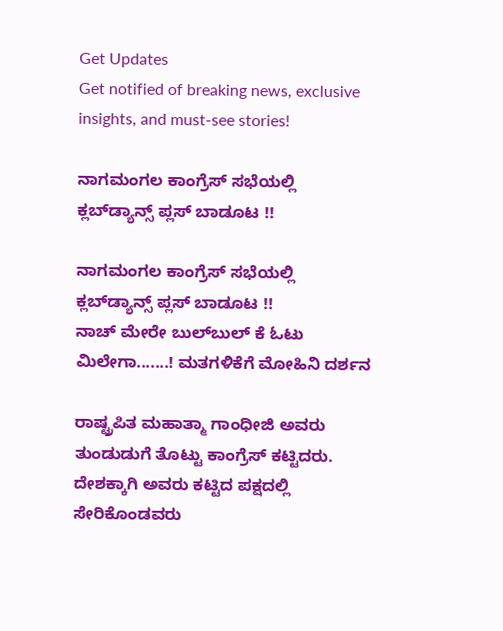Get Updates
Get notified of breaking news, exclusive insights, and must-see stories!

ನಾಗಮಂಗಲ ಕಾಂಗ್ರೆಸ್‌ ಸಭೆಯಲ್ಲಿ ಕ್ಲಬ್‌ಡ್ಯಾನ್ಸ್‌ ಪ್ಲಸ್‌ ಬಾಡೂಟ !!

ನಾಗಮಂಗಲ ಕಾಂಗ್ರೆಸ್‌ ಸಭೆಯಲ್ಲಿ ಕ್ಲಬ್‌ಡ್ಯಾನ್ಸ್‌ ಪ್ಲಸ್‌ ಬಾಡೂಟ !!
ನಾಚ್‌ ಮೇರೇ ಬುಲ್‌ಬುಲ್‌ ಕೆ ಓಟು ಮಿಲೇಗಾ.......! ಮತಗಳಿಕೆಗೆ ಮೋಹಿನಿ ದರ್ಶನ

ರಾಷ್ಟ್ರಪಿತ ಮಹಾತ್ಮಾ ಗಾಂಧೀಜಿ ಅವರು ತುಂಡುಡುಗೆ ತೊಟ್ಟು ಕಾಂಗ್ರೆಸ್‌ ಕಟ್ಟಿದರು. ದೇಶಕ್ಕಾಗಿ ಅವರು ಕಟ್ಟಿದ ಪಕ್ಷದಲ್ಲಿ ಸೇರಿಕೊಂಡವರು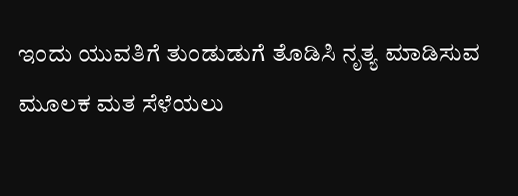ಇಂದು ಯುವತಿಗೆ ತುಂಡುಡುಗೆ ತೊಡಿಸಿ ನೃತ್ಯ ಮಾಡಿಸುವ ಮೂಲಕ ಮತ ಸೆಳೆಯಲು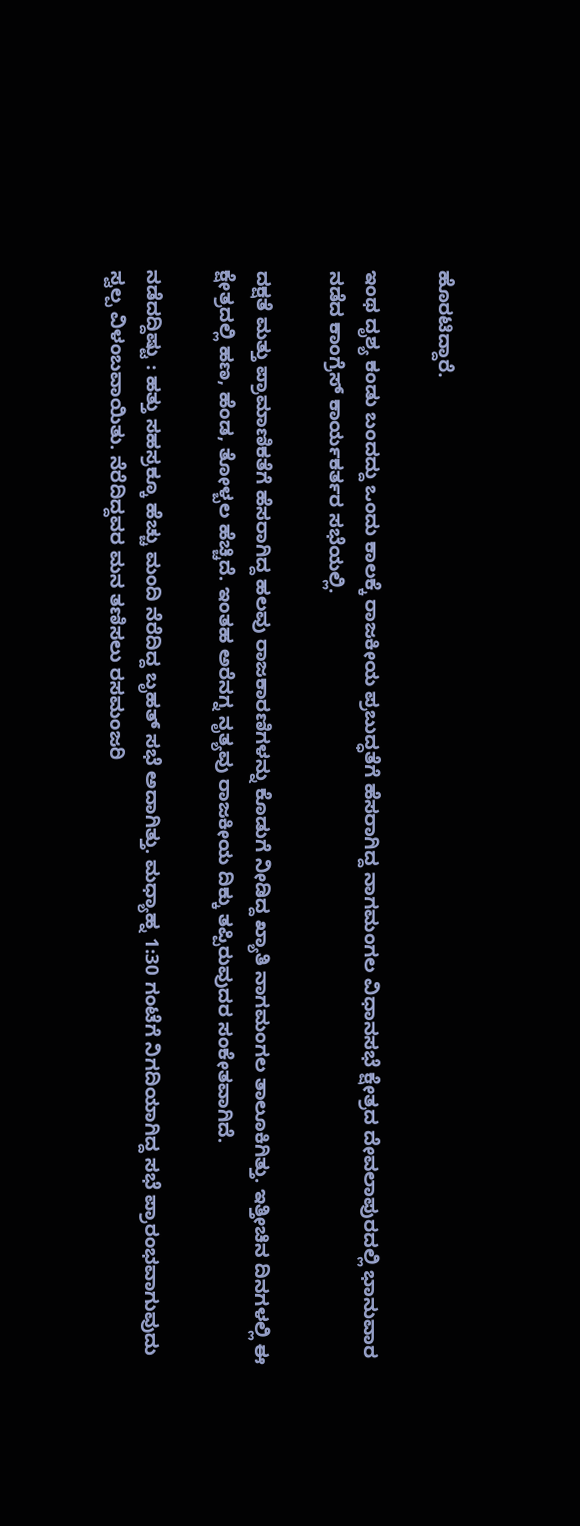ಹೊರಟಿದ್ದಾರೆ.

ಇಂಥ ದೃಶ್ಯ ಕಂಡು ಬಂದದ್ದು ಒಂದು ಕಾಲಕ್ಕೆ ರಾಜಕೀಯ ಪ್ರಬುದ್ಧತೆಗೆ ಹೆಸರಾಗಿದ್ದ ನಾಗಮಂಗಲ ವಿಧಾನಸಭೆ ಕ್ಷೇತ್ರದ ದೇವಲಾಪುರದಲ್ಲಿ ಭಾನುವಾರ ನಡೆದ ಕಾಂಗ್ರೆಸ್‌ ಕಾರ್ಯಕರ್ತರ ಸಭೆಯಲ್ಲಿ.

ದಕ್ಷತೆ ಮತ್ತು ಪ್ರಾಮಾಣಿಕತೆಗೆ ಹೆಸರಾಗಿದ್ದ ಹಲವು ರಾಜಕಾರಣಿಗಳನ್ನು ಕೊಡುಗೆ ನೀಡಿದ್ದ ಖ್ಯಾತಿ ನಾಗಮಂಗಲ ತಾಲೂಕಿಗಿತ್ತು. ಇತ್ತೀಚಿನ ದಿನಗಳಲ್ಲಿ ಈ ಕ್ಷೇತ್ರದಲ್ಲಿ ಹಣ, ಹೆಂಡ, ತೋಳ್ಬಲ ಹೆಚ್ಚಿದೆ. ಇಂತಹ ಅರೆನಗ್ನ ನೃತ್ಯವು ರಾಜಕೀಯ ದಿಕ್ಕು ತಪ್ಪಿರುವುದರ ಸಂಕೇತವಾಗಿದೆ.

ನಡೆದದ್ದಿಷ್ಟು : ಹತ್ತು ಸಹಸ್ರಕ್ಕೂ ಹೆಚ್ಚು ಮಂದಿ ನೆರೆದಿದ್ದ ಬೃಹತ್‌ ಸಭೆ ಅದಾಗಿತ್ತು. ಮಧ್ಯಾಹ್ನ 1:30 ಗಂಟೆಗೆ ನಿಗದಿಯಾಗಿದ್ದ ಸಭೆ ಪ್ರಾರಂಭವಾಗುವುದು ಸ್ವಲ್ಪ ವಿಳಂಬವಾಯಿತು. ನೆರೆದಿದ್ದವರ ಮನ ತಣಿಸಲು ರಸಮಂಜರಿ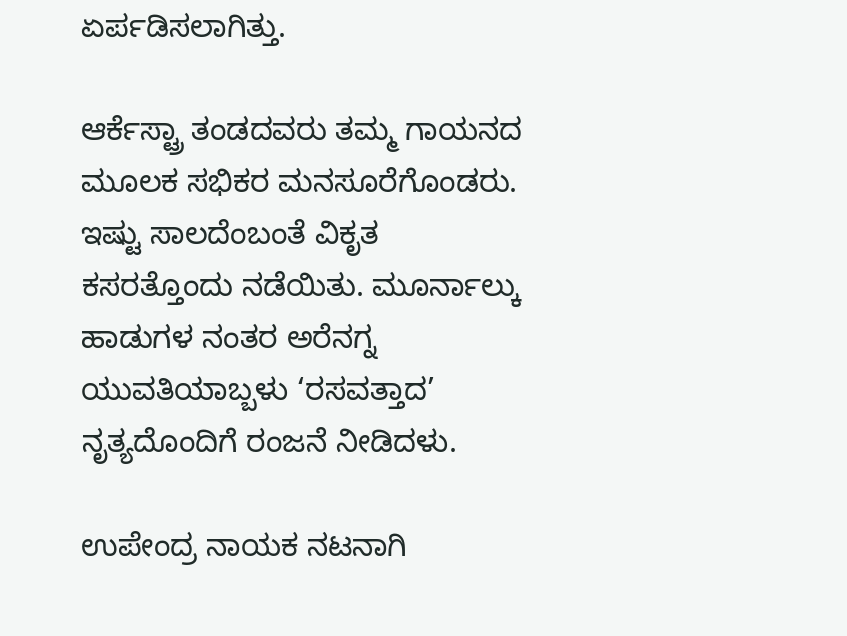ಏರ್ಪಡಿಸಲಾಗಿತ್ತು.

ಆರ್ಕೆಸ್ಟ್ರಾ ತಂಡದವರು ತಮ್ಮ ಗಾಯನದ ಮೂಲಕ ಸಭಿಕರ ಮನಸೂರೆಗೊಂಡರು. ಇಷ್ಟು ಸಾಲದೆಂಬಂತೆ ವಿಕೃತ ಕಸರತ್ತೊಂದು ನಡೆಯಿತು. ಮೂರ್ನಾಲ್ಕು ಹಾಡುಗಳ ನಂತರ ಅರೆನಗ್ನ ಯುವತಿಯಾಬ್ಬಳು ‘ರಸವತ್ತಾದ’ ನೃತ್ಯದೊಂದಿಗೆ ರಂಜನೆ ನೀಡಿದಳು.

ಉಪೇಂದ್ರ ನಾಯಕ ನಟನಾಗಿ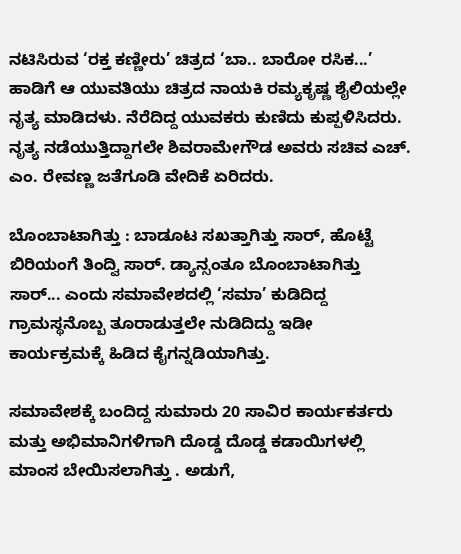ನಟಿಸಿರುವ ‘ರಕ್ತ ಕಣ್ಣೀರು’ ಚಿತ್ರದ ‘ಬಾ.. ಬಾರೋ ರಸಿಕ...’ ಹಾಡಿಗೆ ಆ ಯುವತಿಯು ಚಿತ್ರದ ನಾಯಕಿ ರಮ್ಯಕೃಷ್ಣ ಶೈಲಿಯಲ್ಲೇ ನೃತ್ಯ ಮಾಡಿದಳು. ನೆರೆದಿದ್ದ ಯುವಕರು ಕುಣಿದು ಕುಪ್ಪಳಿಸಿದರು. ನೃತ್ಯ ನಡೆಯುತ್ತಿದ್ದಾಗಲೇ ಶಿವರಾಮೇಗೌಡ ಅವರು ಸಚಿವ ಎಚ್‌. ಎಂ. ರೇವಣ್ಣ ಜತೆಗೂಡಿ ವೇದಿಕೆ ಏರಿದರು.

ಬೊಂಬಾಟಾಗಿತ್ತು : ಬಾಡೂಟ ಸಖತ್ತಾಗಿತ್ತು ಸಾರ್‌, ಹೊಟ್ಟೆ ಬಿರಿಯಂಗೆ ತಿಂದ್ವಿ ಸಾರ್‌. ಡ್ಯಾನ್ಸಂತೂ ಬೊಂಬಾಟಾಗಿತ್ತು ಸಾರ್‌... ಎಂದು ಸಮಾವೇಶದಲ್ಲಿ ‘ಸಮಾ’ ಕುಡಿದಿದ್ದ ಗ್ರಾಮಸ್ಥನೊಬ್ಬ ತೂರಾಡುತ್ತಲೇ ನುಡಿದಿದ್ದು ಇಡೀ ಕಾರ್ಯಕ್ರಮಕ್ಕೆ ಹಿಡಿದ ಕೈಗನ್ನಡಿಯಾಗಿತ್ತು.

ಸಮಾವೇಶಕ್ಕೆ ಬಂದಿದ್ದ ಸುಮಾರು 20 ಸಾವಿರ ಕಾರ್ಯಕರ್ತರು ಮತ್ತು ಅಭಿಮಾನಿಗಳಿಗಾಗಿ ದೊಡ್ಡ ದೊಡ್ಡ ಕಡಾಯಿಗಳಲ್ಲಿ ಮಾಂಸ ಬೇಯಿಸಲಾಗಿತ್ತು . ಅಡುಗೆ,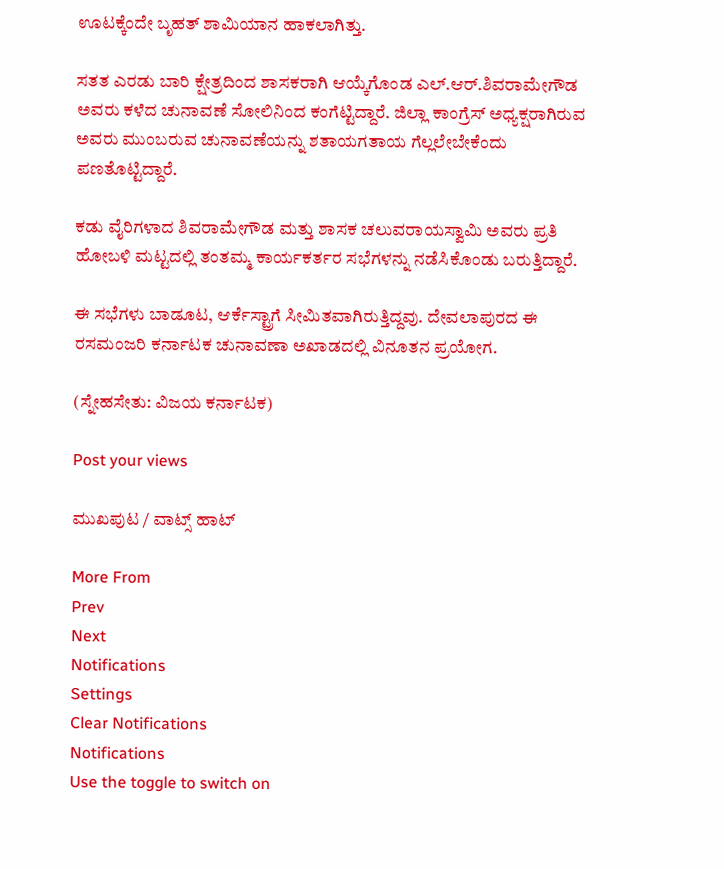ಊಟಕ್ಕೆಂದೇ ಬೃಹತ್‌ ಶಾಮಿಯಾನ ಹಾಕಲಾಗಿತ್ತು.

ಸತತ ಎರಡು ಬಾರಿ ಕ್ಷೇತ್ರದಿಂದ ಶಾಸಕರಾಗಿ ಆಯ್ಕೆಗೊಂಡ ಎಲ್‌.ಆರ್‌.ಶಿವರಾಮೇಗೌಡ ಅವರು ಕಳೆದ ಚುನಾವಣೆ ಸೋಲಿನಿಂದ ಕಂಗೆಟ್ಟಿದ್ದಾರೆ. ಜಿಲ್ಲಾ ಕಾಂಗ್ರೆಸ್‌ ಅಧ್ಯಕ್ಷರಾಗಿರುವ ಅವರು ಮುಂಬರುವ ಚುನಾವಣೆಯನ್ನು ಶತಾಯಗತಾಯ ಗೆಲ್ಲಲೇಬೇಕೆಂದು ಪಣತೊಟ್ಟಿದ್ದಾರೆ.

ಕಡು ವೈರಿಗಳಾದ ಶಿವರಾಮೇಗೌಡ ಮತ್ತು ಶಾಸಕ ಚಲುವರಾಯಸ್ವಾಮಿ ಅವರು ಪ್ರತಿ ಹೋಬಳಿ ಮಟ್ಟದಲ್ಲಿ ತಂತಮ್ಮ ಕಾರ್ಯಕರ್ತರ ಸಭೆಗಳನ್ನು ನಡೆಸಿಕೊಂಡು ಬರುತ್ತಿದ್ದಾರೆ.

ಈ ಸಭೆಗಳು ಬಾಡೂಟ, ಆರ್ಕೆಸ್ಟ್ರಾಗೆ ಸೀಮಿತವಾಗಿರುತ್ತಿದ್ದವು. ದೇವಲಾಪುರದ ಈ ರಸಮಂಜರಿ ಕರ್ನಾಟಕ ಚುನಾವಣಾ ಅಖಾಡದಲ್ಲಿ ವಿನೂತನ ಪ್ರಯೋಗ.

(ಸ್ನೇಹಸೇತು: ವಿಜಯ ಕರ್ನಾಟಕ)

Post your views

ಮುಖಪುಟ / ವಾಟ್ಸ್‌ ಹಾಟ್‌

More From
Prev
Next
Notifications
Settings
Clear Notifications
Notifications
Use the toggle to switch on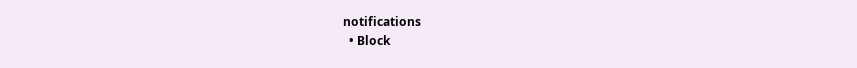notifications
  • Block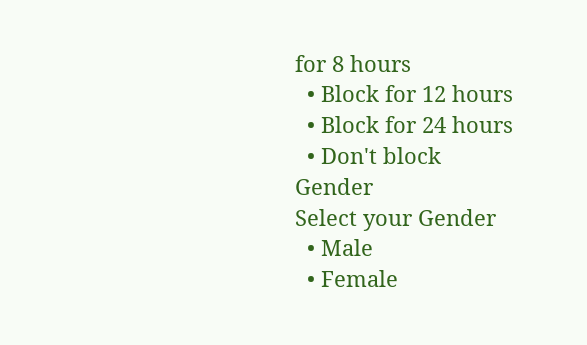for 8 hours
  • Block for 12 hours
  • Block for 24 hours
  • Don't block
Gender
Select your Gender
  • Male
  • Female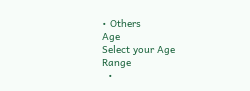• Others
Age
Select your Age Range
  •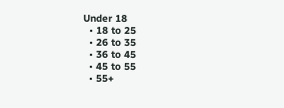Under 18
  • 18 to 25
  • 26 to 35
  • 36 to 45
  • 45 to 55
  • 55+